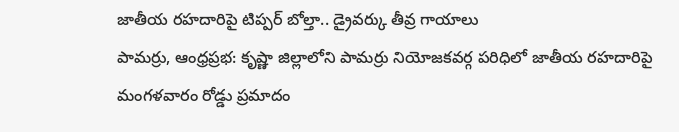జాతీయ రహదారిపై టిప్పర్ బోల్తా.. డ్రైవర్కు తీవ్ర గాయాలు
పామర్రు, ఆంధ్రప్రభ: కృష్ణా జిల్లాలోని పామర్రు నియోజకవర్గ పరిధిలో జాతీయ రహదారిపై మంగళవారం రోడ్డు ప్రమాదం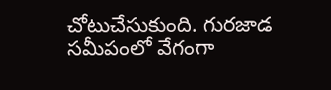చోటుచేసుకుంది. గురజాడ సమీపంలో వేగంగా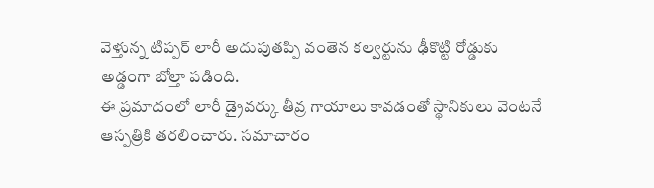వెళ్తున్న టిప్పర్ లారీ అదుపుతప్పి వంతెన కల్వర్టును ఢీకొట్టి రోడ్డుకు అడ్డంగా బోల్తా పడింది.
ఈ ప్రమాదంలో లారీ డ్రైవర్కు తీవ్ర గాయాలు కావడంతో స్థానికులు వెంటనే ఆస్పత్రికి తరలించారు. సమాచారం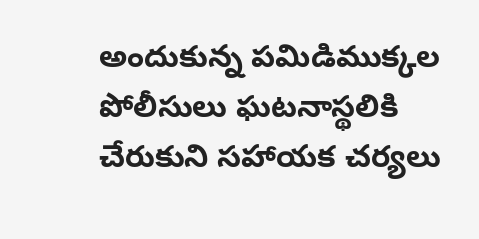అందుకున్న పమిడిముక్కల పోలీసులు ఘటనాస్థలికి చేరుకుని సహాయక చర్యలు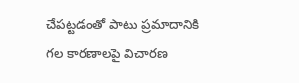చేపట్టడంతో పాటు ప్రమాదానికి గల కారణాలపై విచారణ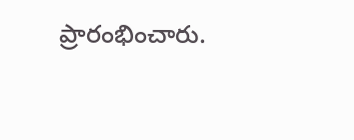ప్రారంభించారు.